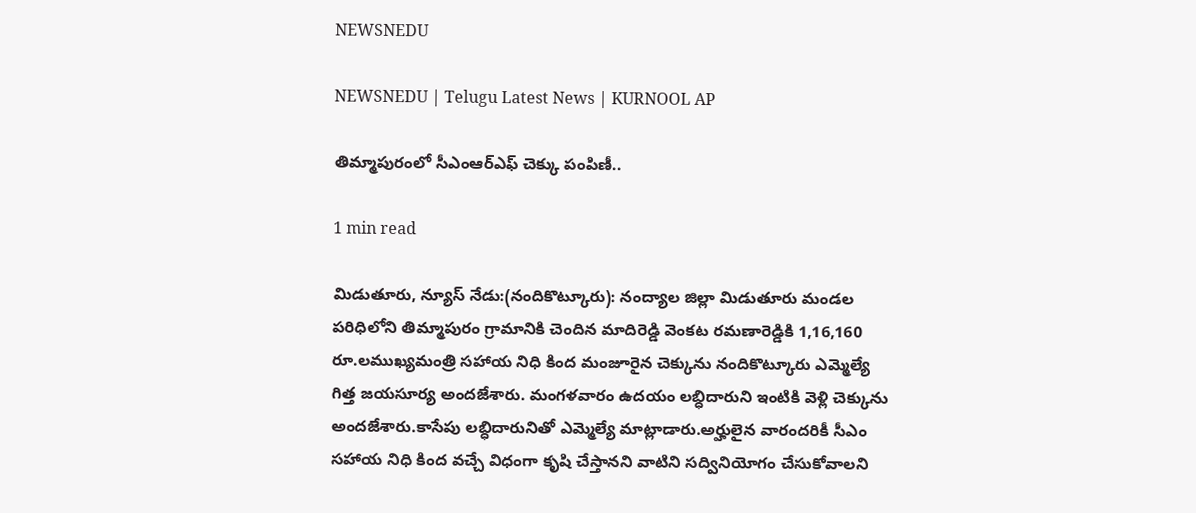NEWSNEDU

NEWSNEDU | Telugu Latest News | KURNOOL AP

తిమ్మాపురంలో సీఎంఆర్ఎఫ్ చెక్కు పంపిణీ..

1 min read

మిడుతూరు, న్యూస్ నేడు:(నందికొట్కూరు): నంద్యాల జిల్లా మిడుతూరు మండల పరిధిలోని తిమ్మాపురం గ్రామానికి చెందిన మాదిరెడ్డి వెంకట రమణారెడ్డికి 1,16,160 రూ.లముఖ్యమంత్రి సహాయ నిధి కింద మంజూరైన చెక్కును నందికొట్కూరు ఎమ్మెల్యే గిత్త జయసూర్య అందజేశారు. మంగళవారం ఉదయం లబ్ధిదారుని ఇంటికి వెళ్లి చెక్కును అందజేశారు.కాసేపు లబ్ధిదారునితో ఎమ్మెల్యే మాట్లాడారు.అర్హులైన వారందరికీ సీఎం సహాయ నిధి కింద వచ్చే విధంగా కృషి చేస్తానని వాటిని సద్వినియోగం చేసుకోవాలని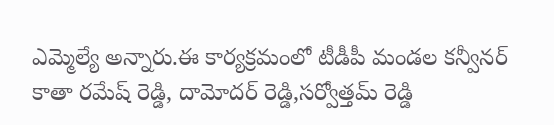ఎమ్మెల్యే అన్నారు.ఈ కార్యక్రమంలో టీడీపీ మండల కన్వీనర్ కాతా రమేష్ రెడ్డి, దామోదర్ రెడ్డి,సర్వోత్తమ్ రెడ్డి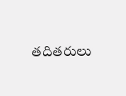తదితరులు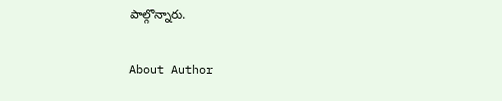పాల్గొన్నారు.

About Author